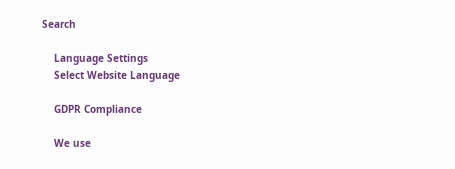Search

    Language Settings
    Select Website Language

    GDPR Compliance

    We use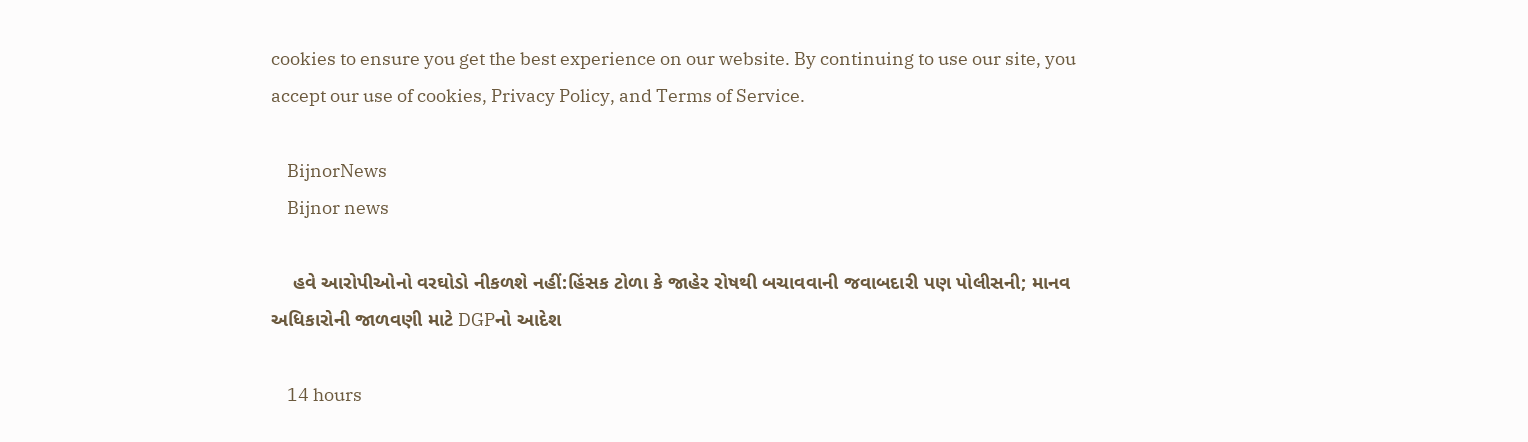cookies to ensure you get the best experience on our website. By continuing to use our site, you accept our use of cookies, Privacy Policy, and Terms of Service.

    BijnorNews
    Bijnor news

    હવે આરોપીઓનો વરઘોડો નીકળશે નહીં:હિંસક ટોળા કે જાહેર રોષથી બચાવવાની જવાબદારી પણ પોલીસની; માનવ અધિકારોની જાળવણી માટે DGPનો આદેશ

    14 hours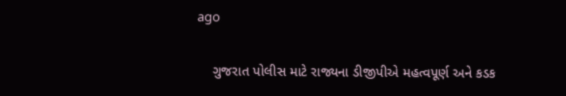ago

    ગુજરાત પોલીસ માટે રાજ્યના ડીજીપીએ મહત્વપૂર્ણ અને કડક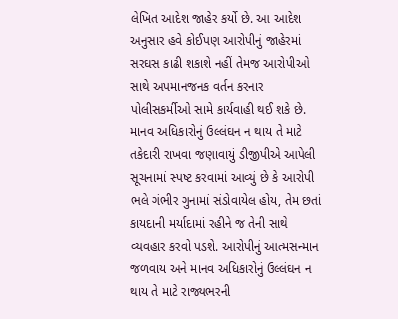લેખિત આદેશ જાહેર કર્યો છે. આ આદેશ અનુસાર હવે કોઈપણ આરોપીનું જાહેરમાં સરઘસ કાઢી શકાશે નહીં તેમજ આરોપીઓ સાથે અપમાનજનક વર્તન કરનાર પોલીસકર્મીઓ સામે કાર્યવાહી થઈ શકે છે. માનવ અધિકારોનું ઉલ્લંઘન ન થાય તે માટે તકેદારી રાખવા જણાવાયું ડીજીપીએ આપેલી સૂચનામાં સ્પષ્ટ કરવામાં આવ્યું છે કે આરોપી ભલે ગંભીર ગુનામાં સંડોવાયેલ હોય, તેમ છતાં કાયદાની મર્યાદામાં રહીને જ તેની સાથે વ્યવહાર કરવો પડશે. આરોપીનું આત્મસન્માન જળવાય અને માનવ અધિકારોનું ઉલ્લંઘન ન થાય તે માટે રાજ્યભરની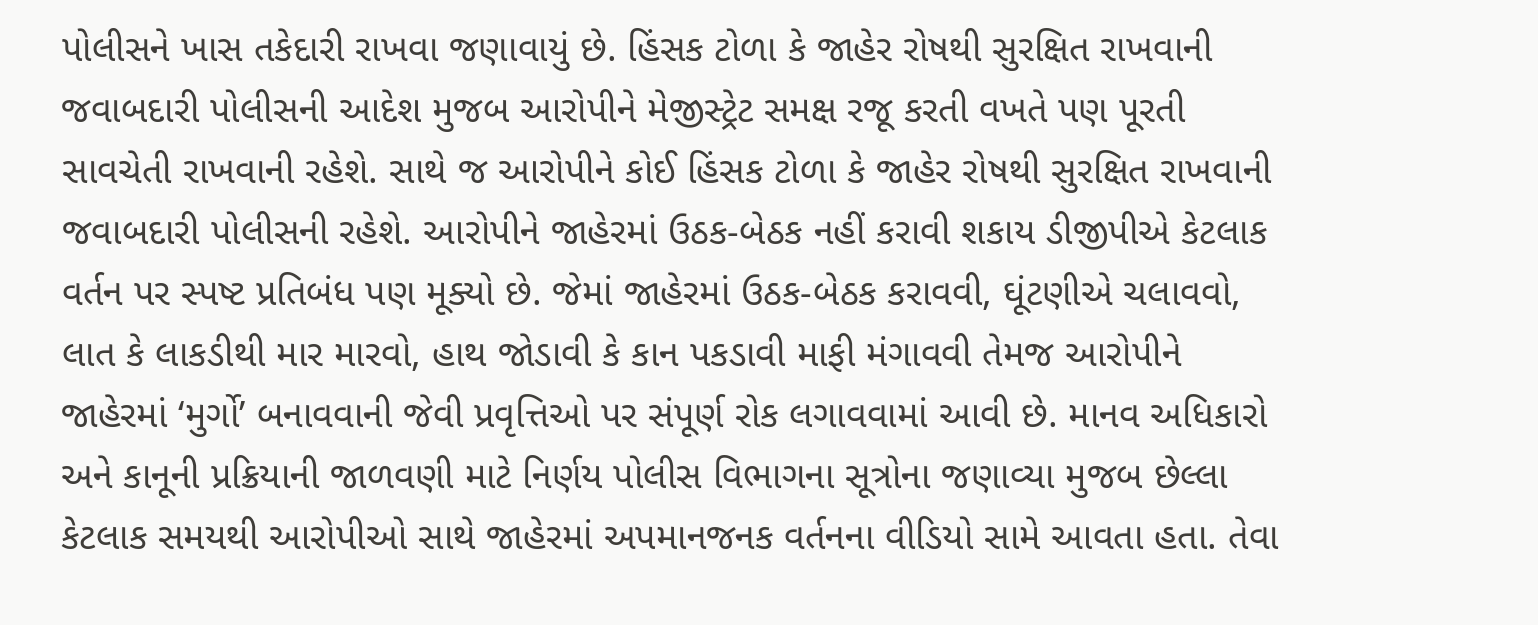પોલીસને ખાસ તકેદારી રાખવા જણાવાયું છે. હિંસક ટોળા કે જાહેર રોષથી સુરક્ષિત રાખવાની જવાબદારી પોલીસની આદેશ મુજબ આરોપીને મેજીસ્ટ્રેટ સમક્ષ રજૂ કરતી વખતે પણ પૂરતી સાવચેતી રાખવાની રહેશે. સાથે જ આરોપીને કોઈ હિંસક ટોળા કે જાહેર રોષથી સુરક્ષિત રાખવાની જવાબદારી પોલીસની રહેશે. આરોપીને જાહેરમાં ઉઠક-બેઠક નહીં કરાવી શકાય ડીજીપીએ કેટલાક વર્તન પર સ્પષ્ટ પ્રતિબંધ પણ મૂક્યો છે. જેમાં જાહેરમાં ઉઠક-બેઠક કરાવવી, ઘૂંટણીએ ચલાવવો, લાત કે લાકડીથી માર મારવો, હાથ જોડાવી કે કાન પકડાવી માફી મંગાવવી તેમજ આરોપીને જાહેરમાં ‘મુર્ગો’ બનાવવાની જેવી પ્રવૃત્તિઓ પર સંપૂર્ણ રોક લગાવવામાં આવી છે. માનવ અધિકારો અને કાનૂની પ્રક્રિયાની જાળવણી માટે નિર્ણય પોલીસ વિભાગના સૂત્રોના જણાવ્યા મુજબ છેલ્લા કેટલાક સમયથી આરોપીઓ સાથે જાહેરમાં અપમાનજનક વર્તનના વીડિયો સામે આવતા હતા. તેવા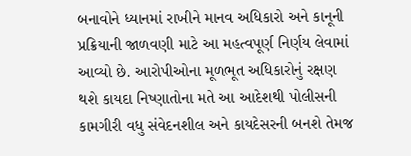બનાવોને ધ્યાનમાં રાખીને માનવ અધિકારો અને કાનૂની પ્રક્રિયાની જાળવણી માટે આ મહત્વપૂર્ણ નિર્ણય લેવામાં આવ્યો છે. આરોપીઓના મૂળભૂત અધિકારોનું રક્ષણ થશે કાયદા નિષ્ણાતોના મતે આ આદેશથી પોલીસની કામગીરી વધુ સંવેદનશીલ અને કાયદેસરની બનશે તેમજ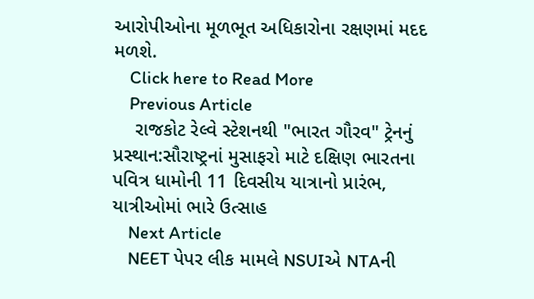આરોપીઓના મૂળભૂત અધિકારોના રક્ષણમાં મદદ મળશે.
    Click here to Read More
    Previous Article
    રાજકોટ રેલ્વે સ્ટેશનથી "ભારત ગૌરવ" ટ્રેનનું પ્રસ્થાન:સૌરાષ્ટ્રનાં મુસાફરો માટે દક્ષિણ ભારતના પવિત્ર ધામોની 11 દિવસીય યાત્રાનો પ્રારંભ, યાત્રીઓમાં ભારે ઉત્સાહ
    Next Article
    NEET પેપર લીક મામલે NSUIએ NTAની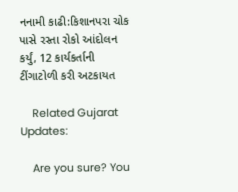નનામી કાઢી:કિશાનપરા ચોક પાસે રસ્તા રોકો આંદોલન કર્યું, 12 કાર્યકર્તાની ટીંગાટોળી કરી અટકાયત

    Related Gujarat Updates:

    Are you sure? You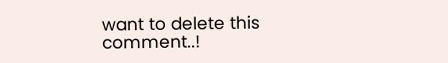want to delete this comment..!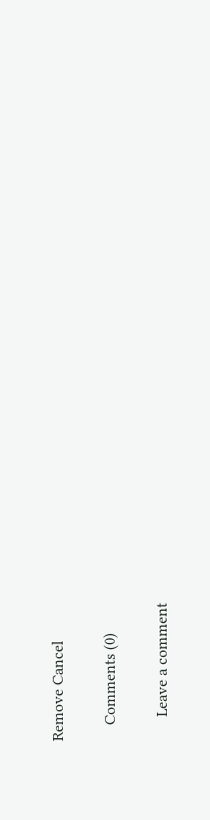Remove Cancel

    Comments (0)

      Leave a comment